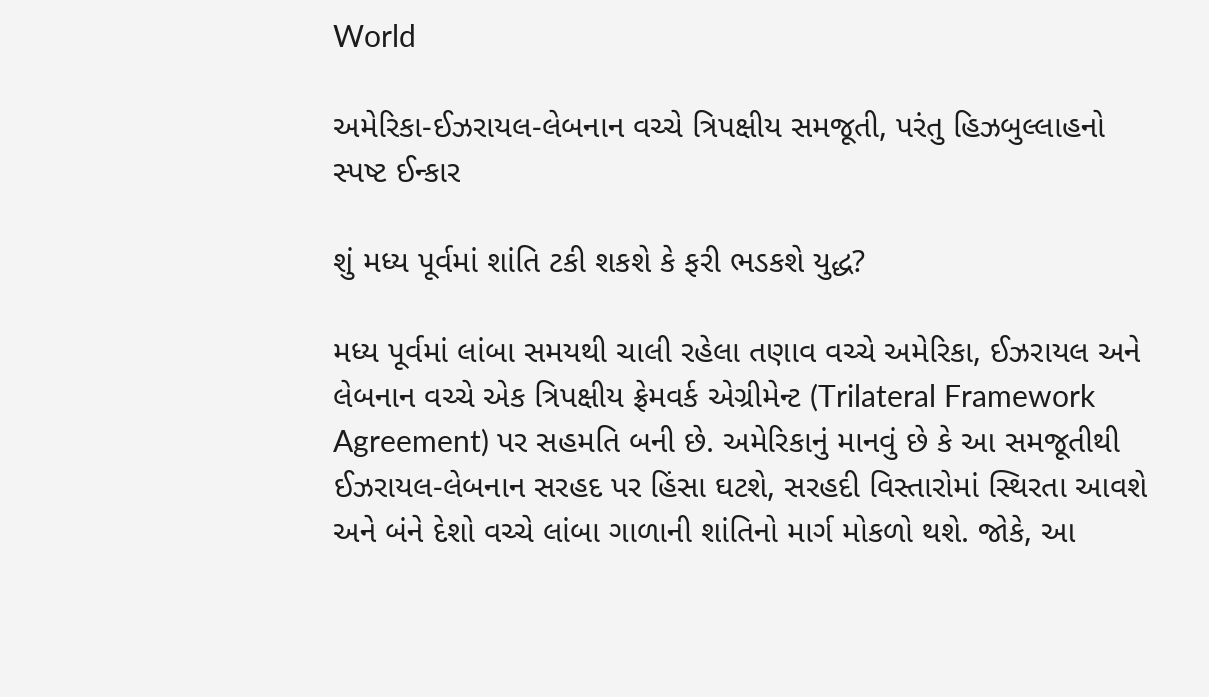World

અમેરિકા-ઈઝરાયલ-લેબનાન વચ્ચે ત્રિપક્ષીય સમજૂતી, પરંતુ હિઝબુલ્લાહનો સ્પષ્ટ ઈન્કાર

શું મધ્ય પૂર્વમાં શાંતિ ટકી શકશે કે ફરી ભડકશે યુદ્ધ?

મધ્ય પૂર્વમાં લાંબા સમયથી ચાલી રહેલા તણાવ વચ્ચે અમેરિકા, ઈઝરાયલ અને લેબનાન વચ્ચે એક ત્રિપક્ષીય ફ્રેમવર્ક એગ્રીમેન્ટ (Trilateral Framework Agreement) પર સહમતિ બની છે. અમેરિકાનું માનવું છે કે આ સમજૂતીથી ઈઝરાયલ-લેબનાન સરહદ પર હિંસા ઘટશે, સરહદી વિસ્તારોમાં સ્થિરતા આવશે અને બંને દેશો વચ્ચે લાંબા ગાળાની શાંતિનો માર્ગ મોકળો થશે. જોકે, આ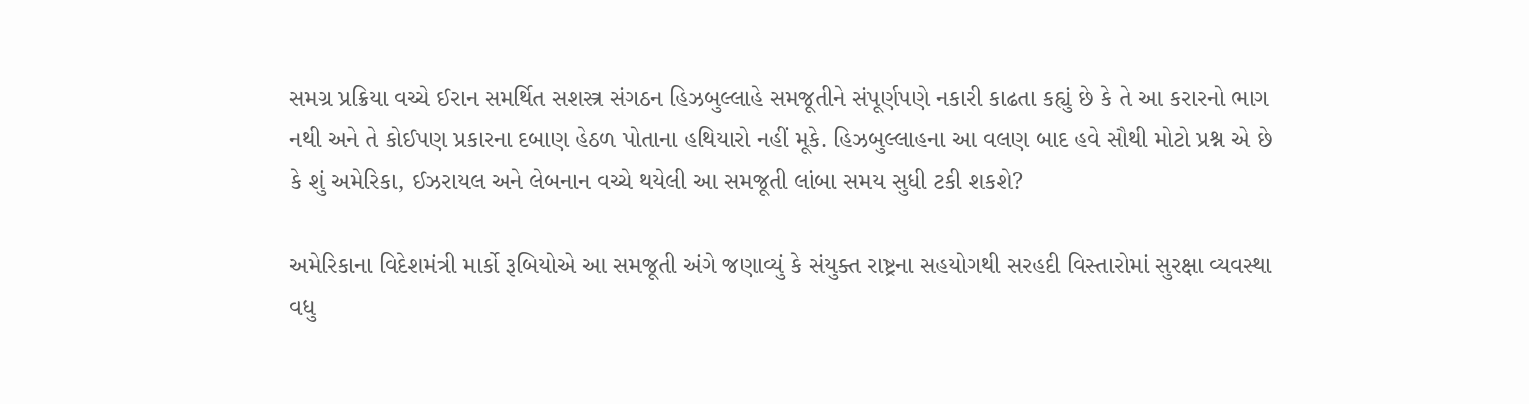સમગ્ર પ્રક્રિયા વચ્ચે ઈરાન સમર્થિત સશસ્ત્ર સંગઠન હિઝબુલ્લાહે સમજૂતીને સંપૂર્ણપણે નકારી કાઢતા કહ્યું છે કે તે આ કરારનો ભાગ નથી અને તે કોઈપણ પ્રકારના દબાણ હેઠળ પોતાના હથિયારો નહીં મૂકે. હિઝબુલ્લાહના આ વલણ બાદ હવે સૌથી મોટો પ્રશ્ન એ છે કે શું અમેરિકા, ઈઝરાયલ અને લેબનાન વચ્ચે થયેલી આ સમજૂતી લાંબા સમય સુધી ટકી શકશે?

અમેરિકાના વિદેશમંત્રી માર્કો રૂબિયોએ આ સમજૂતી અંગે જણાવ્યું કે સંયુક્ત રાષ્ટ્રના સહયોગથી સરહદી વિસ્તારોમાં સુરક્ષા વ્યવસ્થા વધુ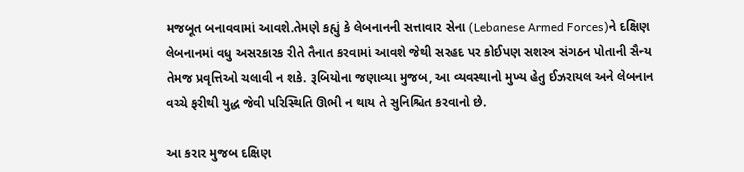મજબૂત બનાવવામાં આવશે.તેમણે કહ્યું કે લેબનાનની સત્તાવાર સેના (Lebanese Armed Forces)ને દક્ષિણ લેબનાનમાં વધુ અસરકારક રીતે તૈનાત કરવામાં આવશે જેથી સરહદ પર કોઈપણ સશસ્ત્ર સંગઠન પોતાની સૈન્ય તેમજ પ્રવૃત્તિઓ ચલાવી ન શકે. રૂબિયોના જણાવ્યા મુજબ, આ વ્યવસ્થાનો મુખ્ય હેતુ ઈઝરાયલ અને લેબનાન વચ્ચે ફરીથી યુદ્ધ જેવી પરિસ્થિતિ ઊભી ન થાય તે સુનિશ્ચિત કરવાનો છે.

આ કરાર મુજબ દક્ષિણ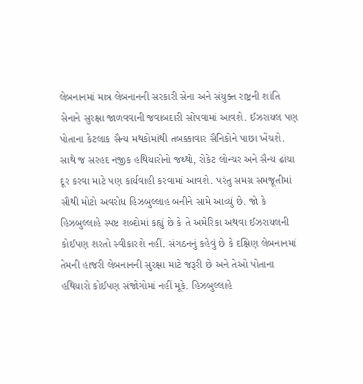લેબનાનમાં માત્ર લેબનાનની સરકારી સેના અને સંયુક્ત રાષ્ટ્રની શાંતિ સેનાને સુરક્ષા જાળવવાની જવાબદારી સોંપવામાં આવશે. ઈઝરાયલ પણ પોતાના કેટલાક સૈન્ય મથકોમાંથી તબક્કાવાર સૈનિકોને પાછા ખેંચશે. સાથે જ સરહદ નજીક હથિયારોનો જથ્થો, રોકેટ લોન્ચર અને સૈન્ય ઢાંચા દૂર કરવા માટે પણ કાર્યવાહી કરવામાં આવશે. પરંતુ સમગ્ર સમજૂતીમાં સૌથી મોટો અવરોધ હિઝબુલ્લાહ બનીને સામે આવ્યું છે. જો કે હિઝબુલ્લાહે સ્પષ્ટ શબ્દોમાં કહ્યું છે કે તે અમેરિકા અથવા ઈઝરાયલની કોઈપણ શરતો સ્વીકારશે નહીં. સંગઠનનું કહેવું છે કે દક્ષિણ લેબનાનમાં તેમની હાજરી લેબનાનની સુરક્ષા માટે જરૂરી છે અને તેઓ પોતાના હથિયારો કોઈપણ સંજોગોમાં નહીં મૂકે. હિઝબુલ્લાહે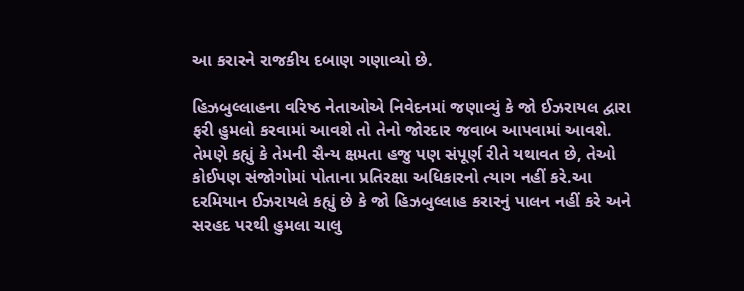આ કરારને રાજકીય દબાણ ગણાવ્યો છે.

હિઝબુલ્લાહના વરિષ્ઠ નેતાઓએ નિવેદનમાં જણાવ્યું કે જો ઈઝરાયલ દ્વારા ફરી હુમલો કરવામાં આવશે તો તેનો જોરદાર જવાબ આપવામાં આવશે. તેમણે કહ્યું કે તેમની સૈન્ય ક્ષમતા હજુ પણ સંપૂર્ણ રીતે યથાવત છે, તેઓ કોઈપણ સંજોગોમાં પોતાના પ્રતિરક્ષા અધિકારનો ત્યાગ નહીં કરે.આ દરમિયાન ઈઝરાયલે કહ્યું છે કે જો હિઝબુલ્લાહ કરારનું પાલન નહીં કરે અને સરહદ પરથી હુમલા ચાલુ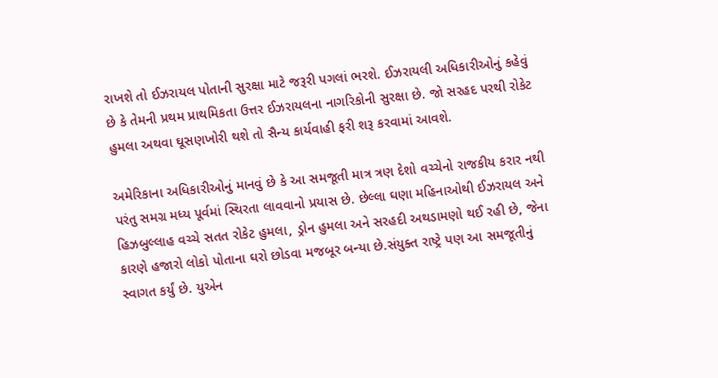રાખશે તો ઈઝરાયલ પોતાની સુરક્ષા માટે જરૂરી પગલાં ભરશે. ઈઝરાયલી અધિકારીઓનું કહેવું છે કે તેમની પ્રથમ પ્રાથમિકતા ઉત્તર ઈઝરાયલના નાગરિકોની સુરક્ષા છે. જો સરહદ પરથી રોકેટ હુમલા અથવા ઘૂસણખોરી થશે તો સૈન્ય કાર્યવાહી ફરી શરૂ કરવામાં આવશે.

અમેરિકાના અધિકારીઓનું માનવું છે કે આ સમજૂતી માત્ર ત્રણ દેશો વચ્ચેનો રાજકીય કરાર નથી પરંતુ સમગ્ર મધ્ય પૂર્વમાં સ્થિરતા લાવવાનો પ્રયાસ છે. છેલ્લા ઘણા મહિનાઓથી ઈઝરાયલ અને હિઝબુલ્લાહ વચ્ચે સતત રોકેટ હુમલા, ડ્રોન હુમલા અને સરહદી અથડામણો થઈ રહી છે, જેના કારણે હજારો લોકો પોતાના ઘરો છોડવા મજબૂર બન્યા છે.સંયુક્ત રાષ્ટ્રે પણ આ સમજૂતીનું સ્વાગત કર્યું છે. યુએન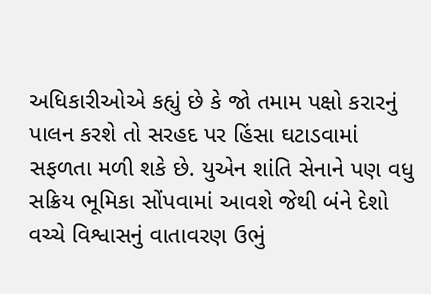અધિકારીઓએ કહ્યું છે કે જો તમામ પક્ષો કરારનું પાલન કરશે તો સરહદ પર હિંસા ઘટાડવામાં સફળતા મળી શકે છે. યુએન શાંતિ સેનાને પણ વધુ સક્રિય ભૂમિકા સોંપવામાં આવશે જેથી બંને દેશો વચ્ચે વિશ્વાસનું વાતાવરણ ઉભું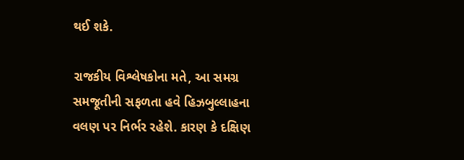થઈ શકે.

રાજકીય વિશ્લેષકોના મતે, આ સમગ્ર સમજૂતીની સફળતા હવે હિઝબુલ્લાહના વલણ પર નિર્ભર રહેશે. કારણ કે દક્ષિણ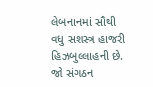લેબનાનમાં સૌથી વધુ સશસ્ત્ર હાજરી હિઝબુલ્લાહની છે. જો સંગઠન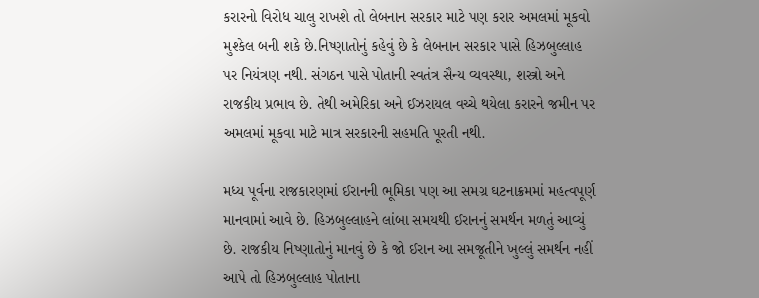કરારનો વિરોધ ચાલુ રાખશે તો લેબનાન સરકાર માટે પણ કરાર અમલમાં મૂકવો મુશ્કેલ બની શકે છે.નિષ્ણાતોનું કહેવું છે કે લેબનાન સરકાર પાસે હિઝબુલ્લાહ પર નિયંત્રણ નથી. સંગઠન પાસે પોતાની સ્વતંત્ર સૈન્ય વ્યવસ્થા, શસ્ત્રો અને રાજકીય પ્રભાવ છે. તેથી અમેરિકા અને ઈઝરાયલ વચ્ચે થયેલા કરારને જમીન પર અમલમાં મૂકવા માટે માત્ર સરકારની સહમતિ પૂરતી નથી.

મધ્ય પૂર્વના રાજકારણમાં ઈરાનની ભૂમિકા પણ આ સમગ્ર ઘટનાક્રમમાં મહત્વપૂર્ણ માનવામાં આવે છે. હિઝબુલ્લાહને લાંબા સમયથી ઈરાનનું સમર્થન મળતું આવ્યું છે. રાજકીય નિષ્ણાતોનું માનવું છે કે જો ઈરાન આ સમજૂતીને ખુલ્લું સમર્થન નહીં આપે તો હિઝબુલ્લાહ પોતાના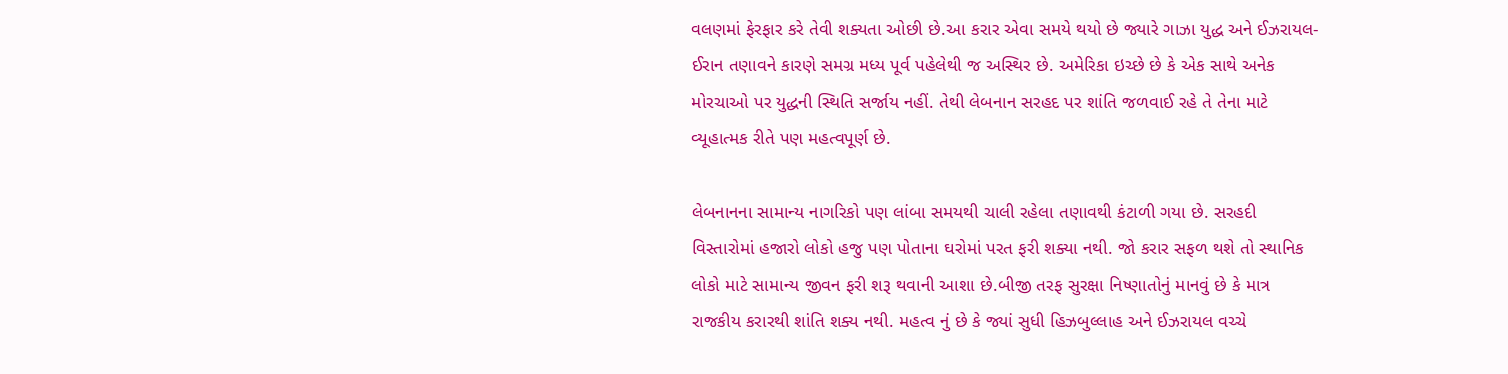વલણમાં ફેરફાર કરે તેવી શક્યતા ઓછી છે.આ કરાર એવા સમયે થયો છે જ્યારે ગાઝા યુદ્ધ અને ઈઝરાયલ-ઈરાન તણાવને કારણે સમગ્ર મધ્ય પૂર્વ પહેલેથી જ અસ્થિર છે. અમેરિકા ઇચ્છે છે કે એક સાથે અનેક મોરચાઓ પર યુદ્ધની સ્થિતિ સર્જાય નહીં. તેથી લેબનાન સરહદ પર શાંતિ જળવાઈ રહે તે તેના માટે વ્યૂહાત્મક રીતે પણ મહત્વપૂર્ણ છે.

લેબનાનના સામાન્ય નાગરિકો પણ લાંબા સમયથી ચાલી રહેલા તણાવથી કંટાળી ગયા છે. સરહદી વિસ્તારોમાં હજારો લોકો હજુ પણ પોતાના ઘરોમાં પરત ફરી શક્યા નથી. જો કરાર સફળ થશે તો સ્થાનિક લોકો માટે સામાન્ય જીવન ફરી શરૂ થવાની આશા છે.બીજી તરફ સુરક્ષા નિષ્ણાતોનું માનવું છે કે માત્ર રાજકીય કરારથી શાંતિ શક્ય નથી. મહત્વ નું છે કે જ્યાં સુધી હિઝબુલ્લાહ અને ઈઝરાયલ વચ્ચે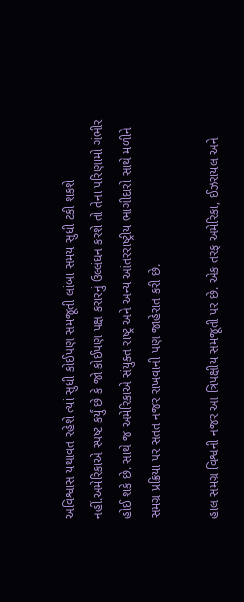અવિશ્વાસ યથાવત રહેશે ત્યાં સુધી કોઈપણ સમજૂતી લાંબા સમય સુધી ટકી શકશે નહીં.અમેરિકાએ સ્પષ્ટ કર્યું છે કે જો કોઈપણ પક્ષ કરારનું ઉલ્લંઘન કરશે તો તેના પરિણામો ગંભીર હોઈ શકે છે. સાથે જ અમેરિકાએ સંયુક્ત રાષ્ટ્ર અને અન્ય આંતરરાષ્ટ્રીય ભાગીદારો સાથે મળીને સમગ્ર પ્રક્રિયા પર સતત નજર રાખવાની પણ જાહેરાત કરી છે.

હાલ સમગ્ર વિશ્વની નજર આ ત્રિપક્ષીય સમજૂતી પર છે. એક તરફ અમેરિકા, ઈઝરાયલ અને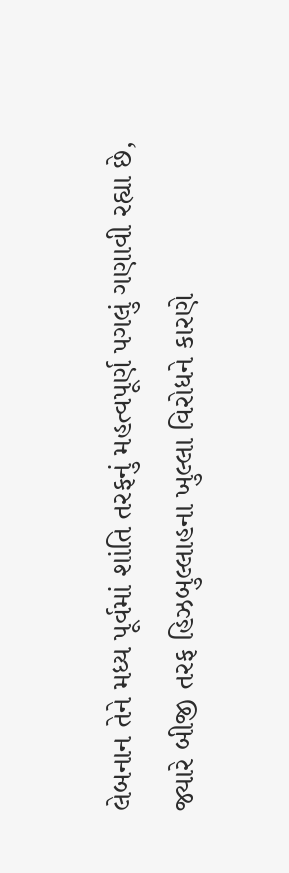લેબનાન તેને મધ્ય પૂર્વમાં શાંતિ તરફનું મહત્વપૂર્ણ પગલું ગણાવી રહ્યા છે, જ્યારે બીજી તરફ હિઝબુલ્લાહના ખુલ્લા વિરોધને કારણે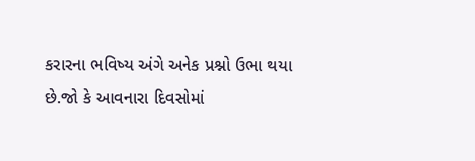કરારના ભવિષ્ય અંગે અનેક પ્રશ્નો ઉભા થયા છે.જો કે આવનારા દિવસોમાં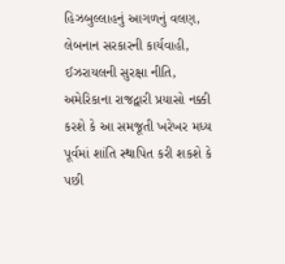હિઝબુલ્લાહનું આગળનું વલણ, લેબનાન સરકારની કાર્યવાહી, ઈઝરાયલની સુરક્ષા નીતિ, અમેરિકાના રાજદ્વારી પ્રયાસો નક્કી કરશે કે આ સમજૂતી ખરેખર મધ્ય પૂર્વમાં શાંતિ સ્થાપિત કરી શકશે કે પછી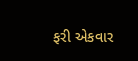ફરી એકવાર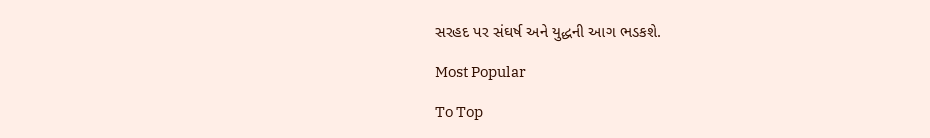સરહદ પર સંઘર્ષ અને યુદ્ધની આગ ભડકશે.

Most Popular

To Top